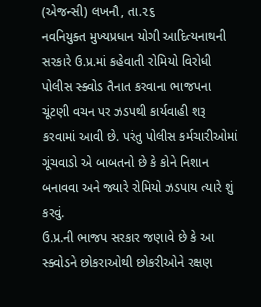(એજન્સી) લખનૌ, તા.૨૬
નવનિયુક્ત મુખ્યપ્રધાન યોગી આદિત્યનાથની સરકારે ઉ.પ્ર.માં કહેવાતી રોમિયો વિરોધી પોલીસ સ્ક્વોડ તૈનાત કરવાના ભાજપના ચૂંટણી વચન પર ઝડપથી કાર્યવાહી શરૂ કરવામાં આવી છે. પરંતુ પોલીસ કર્મચારીઓમાં ગૂંચવાડો એ બાબતનો છે કે કોને નિશાન બનાવવા અને જ્યારે રોમિયો ઝડપાય ત્યારે શું કરવું.
ઉ.પ્ર.ની ભાજપ સરકાર જણાવે છે કે આ સ્ક્વોડને છોકરાઓથી છોકરીઓને રક્ષણ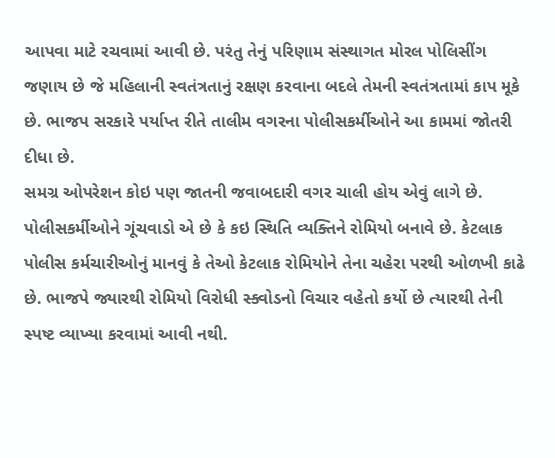આપવા માટે રચવામાં આવી છે. પરંતુ તેનું પરિણામ સંસ્થાગત મોરલ પોલિસીંગ જણાય છે જે મહિલાની સ્વતંત્રતાનું રક્ષણ કરવાના બદલે તેમની સ્વતંત્રતામાં કાપ મૂકે છે. ભાજપ સરકારે પર્યાપ્ત રીતે તાલીમ વગરના પોલીસકર્મીઓને આ કામમાં જોતરી દીધા છે.
સમગ્ર ઓપરેશન કોઇ પણ જાતની જવાબદારી વગર ચાલી હોય એવું લાગે છે. પોલીસકર્મીઓને ગૂંચવાડો એ છે કે કઇ સ્થિતિ વ્યક્તિને રોમિયો બનાવે છે. કેટલાક પોલીસ કર્મચારીઓનું માનવું કે તેઓ કેટલાક રોમિયોને તેના ચહેરા પરથી ઓળખી કાઢે છે. ભાજપે જ્યારથી રોમિયો વિરોધી સ્ક્વોડનો વિચાર વહેતો કર્યો છે ત્યારથી તેની સ્પષ્ટ વ્યાખ્યા કરવામાં આવી નથી.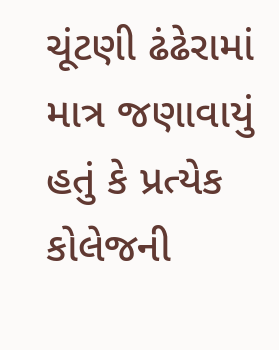ચૂંટણી ઢંઢેરામાં માત્ર જણાવાયું હતું કે પ્રત્યેક કોલેજની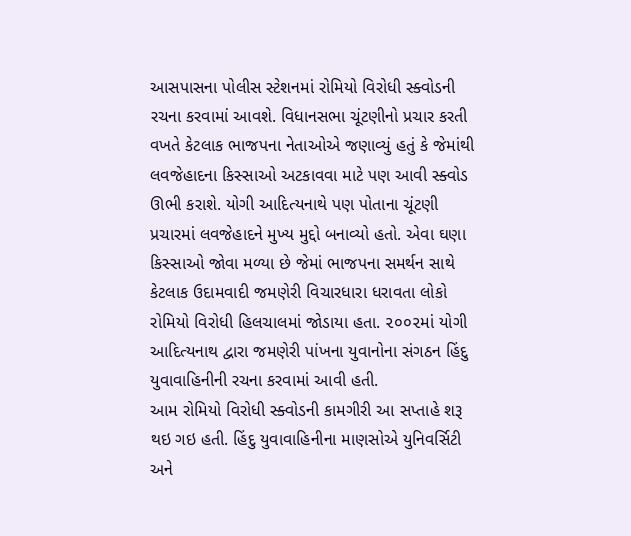આસપાસના પોલીસ સ્ટેશનમાં રોમિયો વિરોધી સ્ક્વોડની રચના કરવામાં આવશે. વિધાનસભા ચૂંટણીનો પ્રચાર કરતી વખતે કેટલાક ભાજપના નેતાઓએ જણાવ્યું હતું કે જેમાંથી લવજેહાદના કિસ્સાઓ અટકાવવા માટે પણ આવી સ્ક્વોડ ઊભી કરાશે. યોગી આદિત્યનાથે પણ પોતાના ચૂંટણી પ્રચારમાં લવજેહાદને મુખ્ય મુદ્દો બનાવ્યો હતો. એવા ઘણા કિસ્સાઓ જોવા મળ્યા છે જેમાં ભાજપના સમર્થન સાથે કેટલાક ઉદામવાદી જમણેરી વિચારધારા ધરાવતા લોકો રોમિયો વિરોધી હિલચાલમાં જોડાયા હતા. ૨૦૦૨માં યોગી આદિત્યનાથ દ્વારા જમણેરી પાંખના યુવાનોના સંગઠન હિંદુ યુવાવાહિનીની રચના કરવામાં આવી હતી.
આમ રોમિયો વિરોધી સ્ક્વોડની કામગીરી આ સપ્તાહે શરૂ થઇ ગઇ હતી. હિંદુ યુવાવાહિનીના માણસોએ યુનિવર્સિટી અને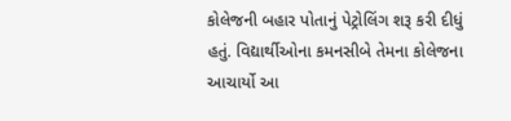કોલેજની બહાર પોતાનું પેટ્રોલિંગ શરૂ કરી દીધું હતું. વિદ્યાર્થીઓના કમનસીબે તેમના કોલેજના આચાર્યો આ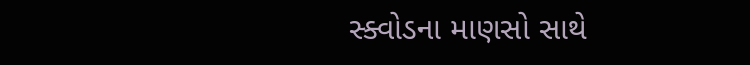સ્ક્વોડના માણસો સાથે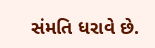સંમતિ ધરાવે છે.